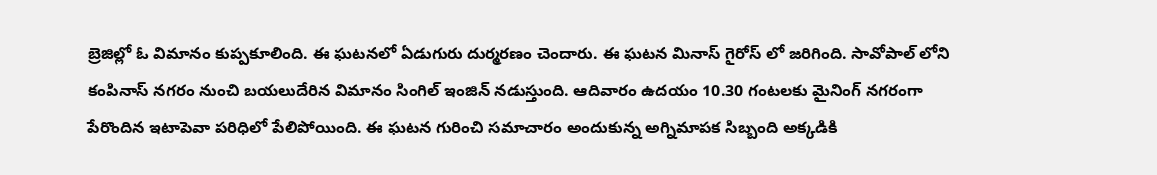బ్రెజిల్లో ఓ విమానం కుప్పకూలింది. ఈ ఘటనలో ఏడుగురు దుర్మరణం చెందారు. ఈ ఘటన మినాస్ గైరోస్ లో జరిగింది. సావోపాల్ లోని కంపినాస్ నగరం నుంచి బయలుదేరిన విమానం సింగిల్ ఇంజిన్ నడుస్తుంది. ఆదివారం ఉదయం 10.30 గంటలకు మైనింగ్ నగరంగా పేరొందిన ఇటాపెవా పరిధిలో పేలిపోయింది. ఈ ఘటన గురించి సమాచారం అందుకున్న అగ్నిమాపక సిబ్బంది అక్కడికి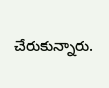చేరుకున్నారు.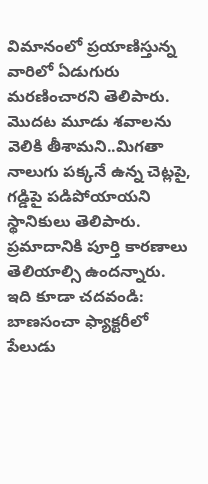విమానంలో ప్రయాణిస్తున్న వారిలో ఏడుగురు మరణించారని తెలిపారు. మొదట మూడు శవాలను వెలికి తీశామని..మిగతా నాలుగు పక్కనే ఉన్న చెట్లపై, గడ్డిపై పడిపోయాయని స్థానికులు తెలిపారు. ప్రమాదానికి పూర్తి కారణాలు తెలియాల్సి ఉందన్నారు.
ఇది కూడా చదవండి: బాణసంచా ఫ్యాక్టరీలో పేలుడు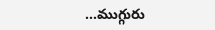…ముగ్గురు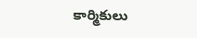కార్మికులు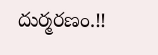దుర్మరణం.!!